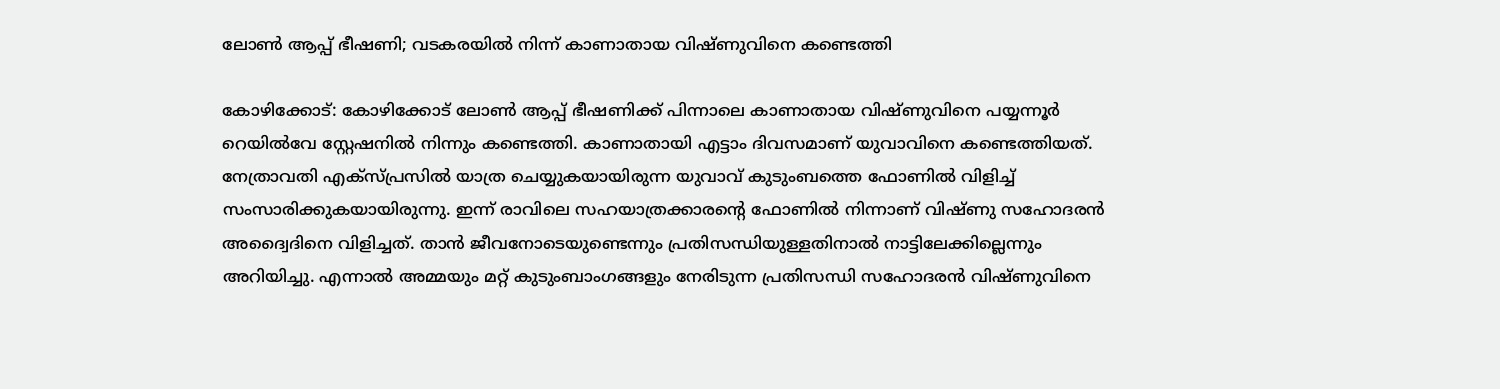ലോൺ ആപ്പ് ഭീഷണി; വടകരയിൽ നിന്ന് കാണാതായ വിഷ്ണുവിനെ കണ്ടെത്തി

കോഴിക്കോട്: കോഴിക്കോട് ലോൺ ആപ്പ് ഭീഷണിക്ക് പിന്നാലെ കാണാതായ വിഷ്ണുവിനെ പയ്യന്നൂർ റെയിൽവേ സ്റ്റേഷനിൽ നിന്നും കണ്ടെത്തി. കാണാതായി എട്ടാം ദിവസമാണ് യുവാവിനെ കണ്ടെത്തിയത്. നേത്രാവതി എക്സ്പ്രസിൽ യാത്ര ചെയ്യുകയായിരുന്ന യുവാവ് കുടുംബത്തെ ഫോണിൽ വിളിച്ച് സംസാരിക്കുകയായിരുന്നു. ഇന്ന് രാവിലെ സഹയാത്രക്കാരന്‍റെ ഫോണിൽ നിന്നാണ് വിഷ്ണു സഹോദരൻ അദ്വൈദിനെ വിളിച്ചത്. താൻ ജീവനോടെയുണ്ടെന്നും പ്രതിസന്ധിയുള്ളതിനാൽ നാട്ടിലേക്കില്ലെന്നും അറിയിച്ചു. എന്നാൽ അമ്മയും മറ്റ് കുടുംബാംഗങ്ങളും നേരിടുന്ന പ്രതിസന്ധി സഹോദരൻ വിഷ്ണുവിനെ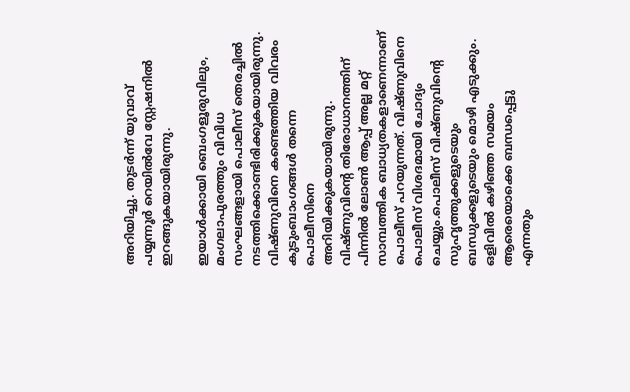അറിയിച്ചു. തുട‍‍ർന്ന് യുവാവ് പയ്യന്നൂർ റെയിൽവേ സ്റ്റേഷനിൽ ഇറങ്ങുകയായിരുന്നു.

ഇയാൾക്കായി ബെംഗളൂരുവിലും, മംഗലാപുരത്തും വിവിധ സംഘങ്ങളായി പൊലീസ് തെരച്ചിൽ നടത്തിക്കൊണ്ടിരിക്കുകയായിരുന്നു. വിഷ്ണുവിനെ കണ്ടെത്തിയ വിവരം കുടുംബാംഗങ്ങൾ തന്നെ പൊലീസിനെ അറിയിക്കുകയായിരുന്നു. വിഷ്ണുവിന്റെ തിരോധാനത്തിന് പിന്നിൽ ലോൺ ആപ്പ് അല്ല മറ്റ് സാമ്പത്തിക ബാധ്യതകളാണെന്നാണ് പൊലീസ് പറയുന്നത്. വിഷ്ണുവിനെ പൊലീസ് വിശദമായി ചോദ്യം ചെയ്യും.പൊലീസ് വിഷ്ണുവിന്റെ സുഹൃത്തുക്കളുടെയും ബന്ധുക്കളുടെയും മൊഴി എടുക്കും. ഒളിവിൽ കഴിഞ്ഞ സമയം ആരെയൊക്കെ ബന്ധപ്പെട്ടു എന്നതും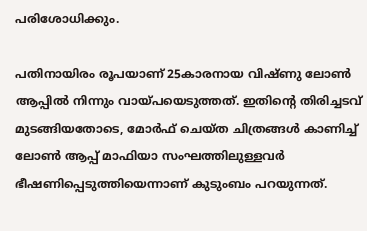പരിശോധിക്കും.

പതിനായിരം രൂപയാണ് 25കാരനായ വിഷ്ണു ലോൺ ആപ്പിൽ നിന്നും വായ്പയെടുത്തത്. ഇതിന്റെ തിരിച്ചടവ് മുടങ്ങിയതോടെ, മോർഫ് ചെയ്ത ചിത്രങ്ങൾ കാണിച്ച് ലോൺ ആപ്പ് മാഫിയാ സംഘത്തിലുള്ളവർ ഭീഷണിപ്പെടുത്തിയെന്നാണ് കുടുംബം പറയുന്നത്.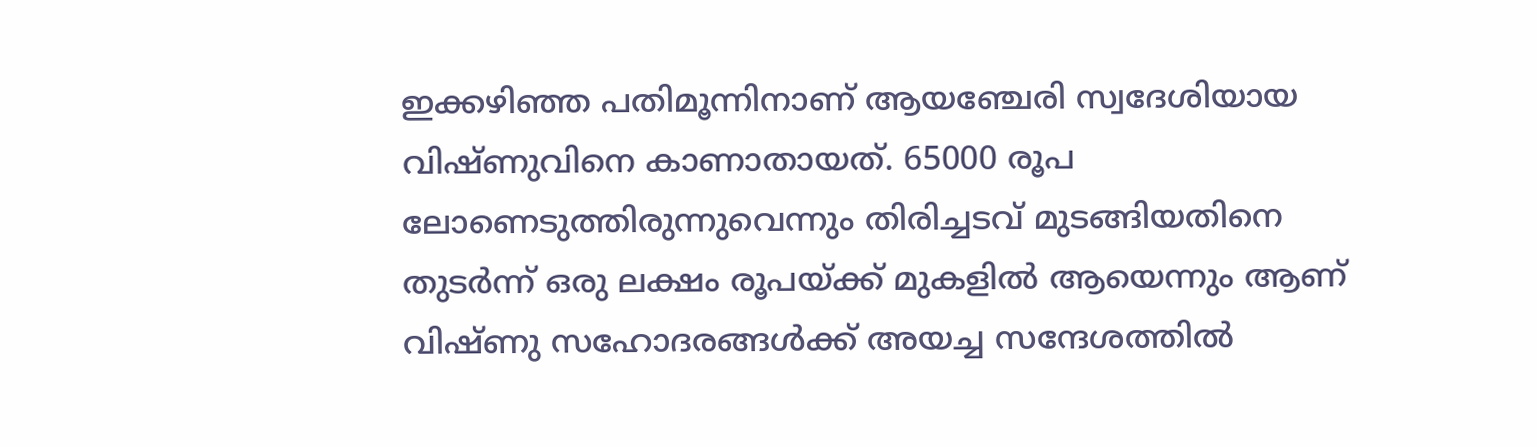ഇക്കഴിഞ്ഞ പതിമൂന്നിനാണ് ആയഞ്ചേരി സ്വദേശിയായ വിഷ്ണുവിനെ കാണാതായത്. 65000 രൂപ ലോണെടുത്തിരുന്നുവെന്നും തിരിച്ചടവ് മുടങ്ങിയതിനെ തുടർന്ന് ഒരു ലക്ഷം രൂപയ്ക്ക് മുകളിൽ ആയെന്നും ആണ് വിഷ്ണു സഹോദരങ്ങൾക്ക് അയച്ച സന്ദേശത്തിൽ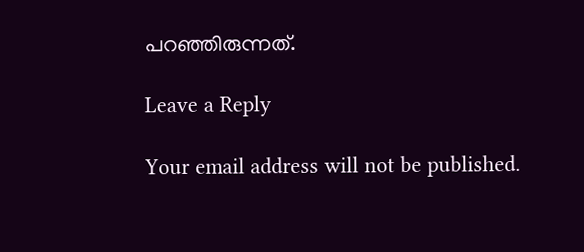പറഞ്ഞിരുന്നത്.

Leave a Reply

Your email address will not be published.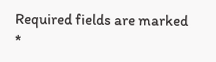Required fields are marked *